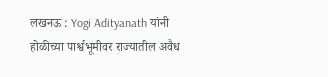लखनऊ : Yogi Adityanath यांनी होळीच्या पार्श्वभूमीवर राज्यातील अवैध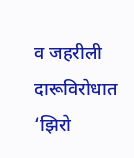व जहरीली दारूविरोधात ‘झिरो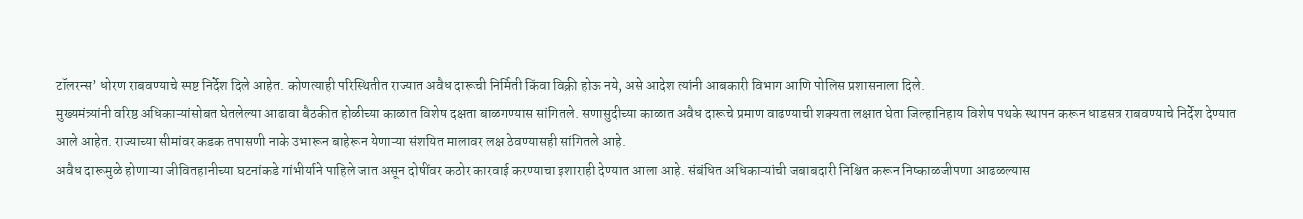टॉलरन्स’ धोरण राबवण्याचे स्पष्ट निर्देश दिले आहेत. कोणत्याही परिस्थितीत राज्यात अवैध दारूची निर्मिती किंवा विक्री होऊ नये, असे आदेश त्यांनी आबकारी विभाग आणि पोलिस प्रशासनाला दिले.
मुख्यमंत्र्यांनी वरिष्ठ अधिकाऱ्यांसोबत घेतलेल्या आढावा बैठकीत होळीच्या काळात विशेष दक्षता बाळगण्यास सांगितले. सणासुदीच्या काळात अवैध दारूचे प्रमाण वाढण्याची शक्यता लक्षात घेता जिल्हानिहाय विशेष पथके स्थापन करून धाडसत्र राबवण्याचे निर्देश देण्यात आले आहेत. राज्याच्या सीमांवर कडक तपासणी नाके उभारून बाहेरून येणाऱ्या संशयित मालावर लक्ष ठेवण्यासही सांगितले आहे.
अवैध दारूमुळे होणाऱ्या जीवितहानीच्या घटनांकडे गांभीर्याने पाहिले जात असून दोषींवर कठोर कारवाई करण्याचा इशाराही देण्यात आला आहे. संबंधित अधिकाऱ्यांची जबाबदारी निश्चित करून निष्काळजीपणा आढळल्यास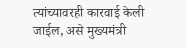त्यांच्यावरही कारवाई केली जाईल, असे मुख्यमंत्री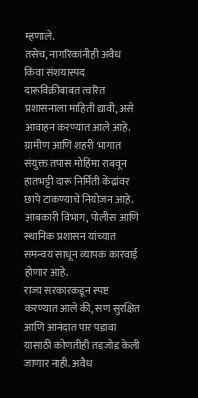म्हणाले.
तसेच, नागरिकांनीही अवैध किंवा संशयास्पद दारूविक्रीबाबत त्वरित प्रशासनाला माहिती द्यावी, असे आवाहन करण्यात आले आहे. ग्रामीण आणि शहरी भागात संयुक्त तपास मोहिमा राबवून हातभट्टी दारू निर्मिती केंद्रांवर छापे टाकण्याचे नियोजन आहे. आबकारी विभाग, पोलीस आणि स्थानिक प्रशासन यांच्यात समन्वय साधून व्यापक कारवाई होणार आहे.
राज्य सरकारकडून स्पष्ट करण्यात आले की, सण सुरक्षित आणि आनंदात पार पडावा यासाठी कोणतीही तडजोड केली जाणार नाही. अवैध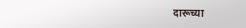दारूच्या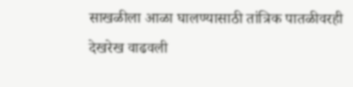साखळीला आळा घालण्यासाठी तांत्रिक पातळीवरही देखरेख वाढवली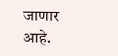जाणार आहे.